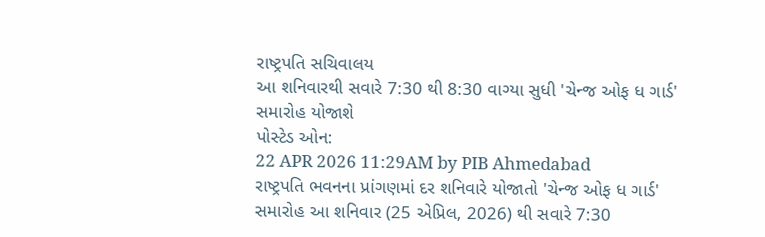રાષ્ટ્રપતિ સચિવાલય
આ શનિવારથી સવારે 7:30 થી 8:30 વાગ્યા સુધી 'ચેન્જ ઓફ ધ ગાર્ડ' સમારોહ યોજાશે
પોસ્ટેડ ઓન:
22 APR 2026 11:29AM by PIB Ahmedabad
રાષ્ટ્રપતિ ભવનના પ્રાંગણમાં દર શનિવારે યોજાતો 'ચેન્જ ઓફ ધ ગાર્ડ' સમારોહ આ શનિવાર (25 એપ્રિલ, 2026) થી સવારે 7:30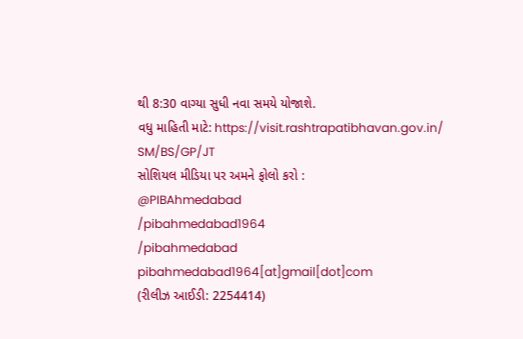થી 8:30 વાગ્યા સુધી નવા સમયે યોજાશે.
વધુ માહિતી માટે: https://visit.rashtrapatibhavan.gov.in/
SM/BS/GP/JT
સોશિયલ મીડિયા પર અમને ફોલો કરો :
@PIBAhmedabad
/pibahmedabad1964
/pibahmedabad
pibahmedabad1964[at]gmail[dot]com
(રીલીઝ આઈડી: 2254414)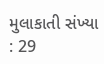મુલાકાતી સંખ્યા : 29